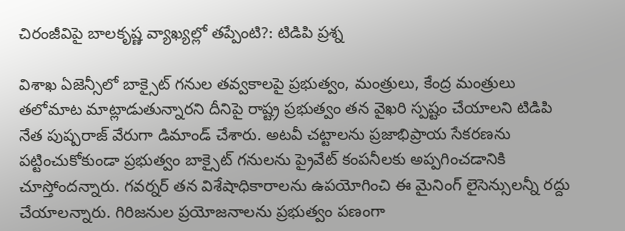చిరంజీవిపై బాలకృష్ణ వ్యాఖ్యల్లో తప్పేంటి?: టిడిపి ప్రశ్న

విశాఖ ఏజెన్సీలో బాక్సైట్ గనుల తవ్వకాలపై ప్రభుత్వం, మంత్రులు, కేంద్ర మంత్రులు తలోమాట మాట్లాడుతున్నారని దీనిపై రాష్ట్ర ప్రభుత్వం తన వైఖరి స్పష్టం చేయాలని టిడిపి నేత పుష్పరాజ్ వేరుగా డిమాండ్ చేశారు. అటవీ చట్టాలను ప్రజాభిప్రాయ సేకరణను పట్టించుకోకుండా ప్రభుత్వం బాక్సైట్ గనులను ప్రైవేట్ కంపనీలకు అప్పగించడానికి చూస్తోందన్నారు. గవర్నర్ తన విశేషాధికారాలను ఉపయోగించి ఈ మైనింగ్ లైసెన్సులన్నీ రద్దు చేయాలన్నారు. గిరిజనుల ప్రయోజనాలను ప్రభుత్వం పణంగా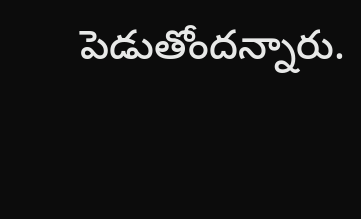పెడుతోందన్నారు.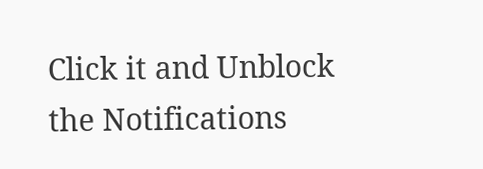Click it and Unblock the Notifications